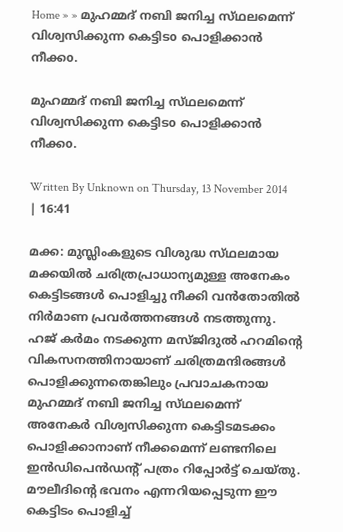Home » » മുഹമ്മദ്‌ നബി ജനിച്ച സ്‌ഥലമെന്ന്‌ വിശ്വസിക്കുന്ന കെട്ടിടo പൊളിക്കാന്‍ നീക്കo.

മുഹമ്മദ്‌ നബി ജനിച്ച സ്‌ഥലമെന്ന്‌ വിശ്വസിക്കുന്ന കെട്ടിടo പൊളിക്കാന്‍ നീക്കo.

Written By Unknown on Thursday, 13 November 2014 | 16:41

മക്ക: മുസ്ലിംകളുടെ വിശുദ്ധ സ്‌ഥലമായ മക്കയില്‍ ചരിത്രപ്രാധാന്യമുള്ള അനേകം കെട്ടിടങ്ങള്‍ പൊളിച്ചു നീക്കി വന്‍തോതില്‍ നിര്‍മാണ പ്രവര്‍ത്തനങ്ങള്‍ നടത്തുന്നു.
ഹജ്‌ കര്‍മം നടക്കുന്ന മസ്‌ജിദുല്‍ ഹറമിന്റെ വികസനത്തിനായാണ്‌ ചരിത്രമന്ദിരങ്ങള്‍ പൊളിക്കുന്നതെങ്കിലും പ്രവാചകനായ മുഹമ്മദ്‌ നബി ജനിച്ച സ്‌ഥലമെന്ന്‌ അനേകര്‍ വിശ്വസിക്കുന്ന കെട്ടിടമടക്കം പൊളിക്കാനാണ്‌ നീക്കമെന്ന്‌ ലണ്ടനിലെ ഇന്‍ഡിപെന്‍ഡന്റ്‌ പത്രം റിപ്പോര്‍ട്ട്‌ ചെയ്‌തു. മൗലീദിന്റെ ഭവനം എന്നറിയപ്പെടുന്ന ഈ കെട്ടിടം പൊളിച്ച്‌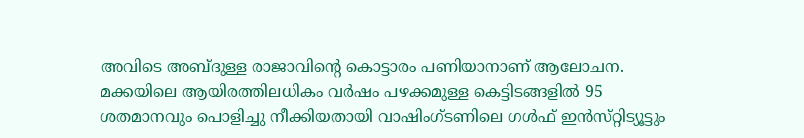അവിടെ അബ്‌ദുള്ള രാജാവിന്റെ കൊട്ടാരം പണിയാനാണ്‌ ആലോചന.
മക്കയിലെ ആയിരത്തിലധികം വര്‍ഷം പഴക്കമുള്ള കെട്ടിടങ്ങളില്‍ 95 ശതമാനവും പൊളിച്ചു നീക്കിയതായി വാഷിംഗ്‌ടണിലെ ഗള്‍ഫ്‌ ഇന്‍സ്‌റ്റിട്യൂട്ടും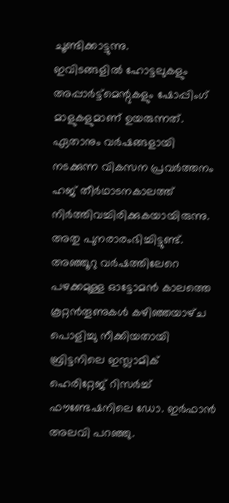ചൂണ്ടിക്കാട്ടുന്നു.
ഇവിടങ്ങളില്‍ ഹോട്ടലുകളും അപ്പാര്‍ട്ട്‌മെന്റുകളും ഷോപ്പിംഗ്‌ മാളുകളുമാണ്‌ ഉയരുന്നത്‌. ഏതാനും വര്‍ഷങ്ങളായി നടക്കുന്ന വികസന പ്രവര്‍ത്തനം ഹജ്‌ തീര്‍ഥാടനകാലത്ത്‌ നിര്‍ത്തിവച്ചിരിക്കുകയായിരുന്നു.
അതു പുനരാരംഭിച്ചിട്ടുണ്ട്‌. അഞ്ഞൂറു വര്‍ഷത്തിലേറെ പഴക്കമുള്ള ഓട്ടോമന്‍ കാലത്തെ കൂറ്റന്‍തൂണുകള്‍ കഴിഞ്ഞയാഴ്‌ച പൊളിച്ചു നീക്കിയതായി ബ്രിട്ടനിലെ ഇസ്ലാമിക്‌ ഹെരിറ്റേജ്‌ റിസര്‍ച്ച്‌ ഫൗണ്ടേഷനിലെ ഡോ. ഇര്‍ഫാന്‍ അലവി പറഞ്ഞു.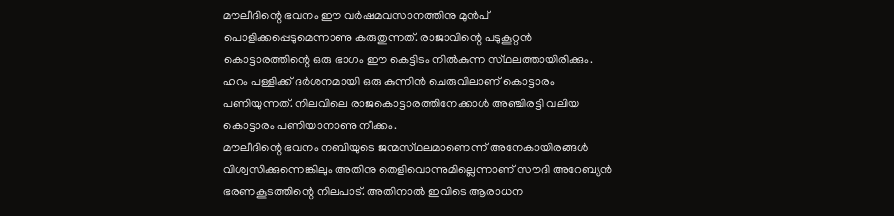മൗലീദിന്റെ ഭവനം ഈ വര്‍ഷമവസാനത്തിനു മുന്‍പ്‌ പൊളിക്കപ്പെടുമെന്നാണു കരുതുന്നത്‌. രാജാവിന്റെ പടുകൂറ്റന്‍ കൊട്ടാരത്തിന്റെ ഒരു ഭാഗം ഈ കെട്ടിടം നില്‍കുന്ന സ്‌ഥലത്തായിരിക്കും. ഹറം പള്ളിക്ക്‌ ദര്‍ശനമായി ഒരു കുന്നിന്‍ ചെരുവിലാണ്‌ കൊട്ടാരം പണിയുന്നത്‌. നിലവിലെ രാജകൊട്ടാരത്തിനേക്കാള്‍ അഞ്ചിരട്ടി വലിയ കൊട്ടാരം പണിയാനാണു നീക്കം.
മൗലീദിന്റെ ഭവനം നബിയുടെ ജന്മസ്‌ഥലമാണെന്ന്‌ അനേകായിരങ്ങള്‍ വിശ്വസിക്കുന്നെങ്കിലും അതിനു തെളിവൊന്നുമില്ലെന്നാണ്‌ സൗദി അറേബ്യന്‍ ഭരണകൂടത്തിന്റെ നിലപാട്‌. അതിനാല്‍ ഇവിടെ ആരാധന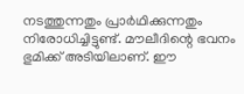നടത്തുന്നതും പ്രാര്‍ഥിക്കുന്നതും നിരോധിച്ചിട്ടുണ്ട്‌. മൗലീദിന്റെ ഭവനം ഭുമിക്ക്‌ അടിയിലാണ്‌. ഈ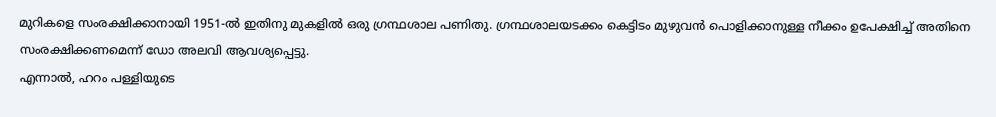മുറികളെ സംരക്ഷിക്കാനായി 1951-ല്‍ ഇതിനു മുകളില്‍ ഒരു ഗ്രന്ഥശാല പണിതു. ഗ്രന്ഥശാലയടക്കം കെട്ടിടം മുഴുവന്‍ പൊളിക്കാനുള്ള നീക്കം ഉപേക്ഷിച്ച്‌ അതിനെ സംരക്ഷിക്കണമെന്ന്‌ ഡോ അലവി ആവശ്യപ്പെട്ടു.
എന്നാല്‍, ഹറം പള്ളിയുടെ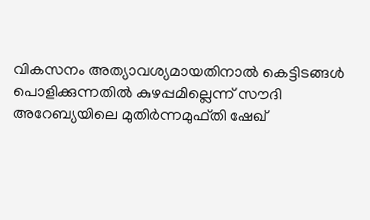വികസനം അത്യാവശ്യമായതിനാല്‍ കെട്ടിടങ്ങള്‍ പൊളിക്കുന്നതില്‍ കുഴപ്പമില്ലെന്ന്‌ സൗദി അറേബ്യയിലെ മുതിര്‍ന്നമുഫ്‌തി ഷേഖ്‌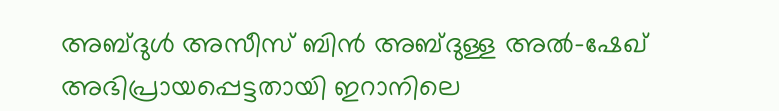അബ്‌ദുള്‍ അസീസ്‌ ബിന്‍ അബ്‌ദുള്ള അല്‍-ഷേഖ്‌ അഭിപ്രായപ്പെട്ടതായി ഇറാനിലെ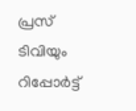പ്രസ്‌ ടിവിയും റിപ്പോര്‍ട്ട്‌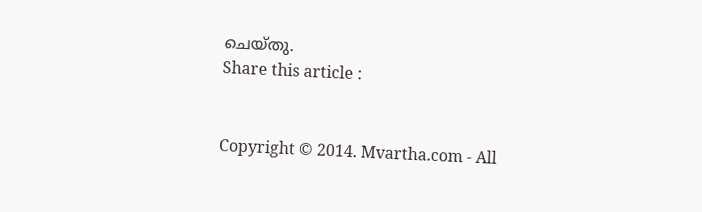ചെയ്‌തു.
Share this article :


Copyright © 2014. Mvartha.com - All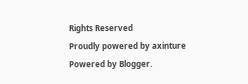Rights Reserved
Proudly powered by axinture
Powered by Blogger.